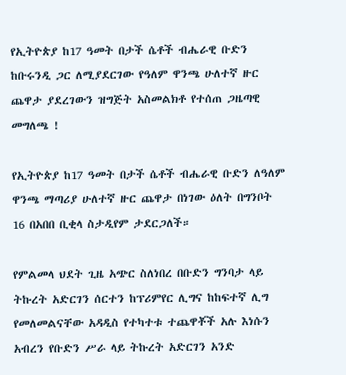የኢትዮጵያ ከ17 ዓመት በታች ሴቶች ብሔራዊ ቡድን ከቡሩንዲ ጋር ለሚያደርገው የዓለም ዋንጫ ሁለተኛ ዙር ጨዋታ ያደረገውን ዝግጅት አስመልክቶ የተሰጠ ጋዜጣዊ መግለጫ !

የኢትዮጵያ ከ17 ዓመት በታች ሴቶች ብሔራዊ ቡድን ለዓለም ዋንጫ ማጣሪያ ሁለተኛ ዙር ጨዋታ በነገው ዕለት በግንቦት 16 በአበበ ቢቂላ ስታዲየም ታደርጋለች።

የምልመላ ህደት ጊዜ አጭር ስለነበረ በቡድን ግንባታ ላይ ትኩረት አድርገን ሰርተን ከፕሪምየር ሊግና ከከፍተኛ ሊግ የመለመልናቸው አዳዲስ የተካተቱ ተጨዋቾች አሉ እነሱን አብረን የቡድን ሥራ ላይ ትኩረት አድርገን አንድ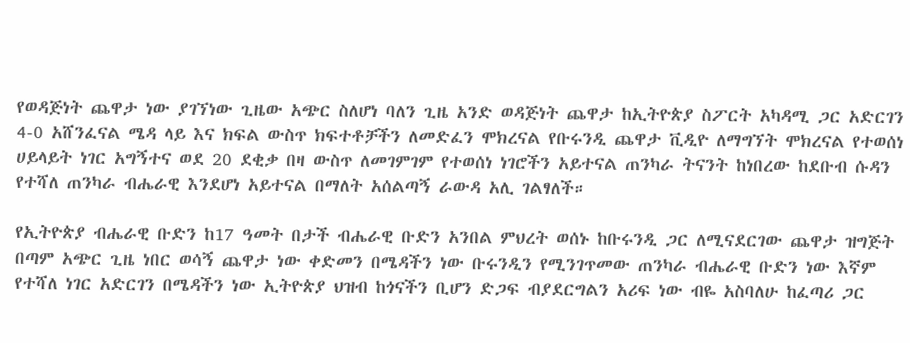የወዳጅነት ጨዋታ ነው ያገኘነው ጊዜው አጭር ስለሆነ ባለን ጊዜ አንድ ወዳጅነት ጨዋታ ከኢትዮጵያ ስፖርት አካዳሚ ጋር አድርገን 4-0 አሸንፈናል ሜዳ ላይ እና ክፍል ውስጥ ክፍተቶቻችን ለመድፈን ሞክረናል የቡሩንዲ ጨዋታ ቪዲዮ ለማግኘት ሞክረናል የተወሰነ ሀይላይት ነገር አግኝተና ወደ 20 ደቂቃ በዛ ውስጥ ለመገምገም የተወሰነ ነገሮችን አይተናል ጠንካራ ትናንት ከነበረው ከደቡብ ሱዳን የተሻለ ጠንካራ ብሔራዊ እንደሆነ አይተናል በማለት አሰልጣኝ ራውዳ አሊ ገልፃለች።

የኢትዮጵያ ብሔራዊ ቡድን ከ17 ዓመት በታች ብሔራዊ ቡድን አንበል ምህረት ወሰኑ ከቡሩንዲ ጋር ለሚናደርገው ጨዋታ ዝግጅት በጣም አጭር ጊዜ ነበር ወሳኝ ጨዋታ ነው ቀድመን በሜዳችን ነው ቡሩንዲን የሚንገጥመው ጠንካራ ብሔራዊ ቡድን ነው እኛም የተሻለ ነገር አድርገን በሜዳችን ነው ኢትዮጵያ ህዝብ ከጎናችን ቢሆን ድጋፍ ብያደርግልን አሪፍ ነው ብዬ አስባለሁ ከፈጣሪ ጋር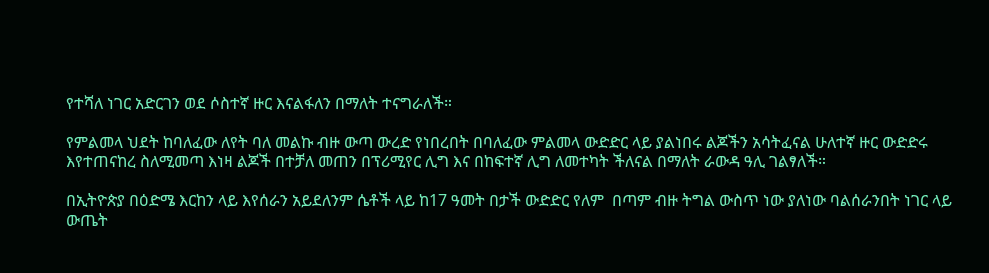የተሻለ ነገር አድርገን ወደ ሶስተኛ ዙር እናልፋለን በማለት ተናግራለች።

የምልመላ ህደት ከባለፈው ለየት ባለ መልኩ ብዙ ውጣ ውረድ የነበረበት በባለፈው ምልመላ ውድድር ላይ ያልነበሩ ልጆችን አሳትፈናል ሁለተኛ ዙር ውድድሩ እየተጠናከረ ስለሚመጣ እነዛ ልጆች በተቻለ መጠን በፕሪሚየር ሊግ እና በከፍተኛ ሊግ ለመተካት ችለናል በማለት ራውዳ ዓሊ ገልፃለች።

በኢትዮጵያ በዕድሜ እርከን ላይ እየሰራን አይደለንም ሴቶች ላይ ከ17 ዓመት በታች ውድድር የለም  በጣም ብዙ ትግል ውስጥ ነው ያለነው ባልሰራንበት ነገር ላይ ውጤት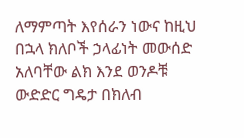ለማምጣት እየሰራን ነውና ከዚህ በኋላ ክለቦች ኃላፊነት መውሰድ አለባቸው ልክ እንደ ወንዶቹ ውድድር ግዴታ በክለብ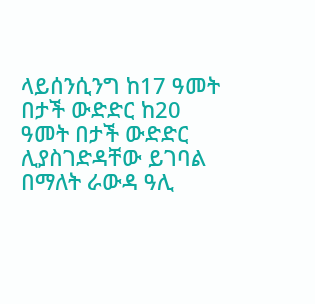ላይሰንሲንግ ከ17 ዓመት በታች ውድድር ከ20 ዓመት በታች ውድድር ሊያስገድዳቸው ይገባል በማለት ራውዳ ዓሊ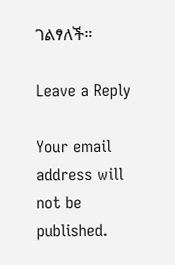ገልፃለች።

Leave a Reply

Your email address will not be published.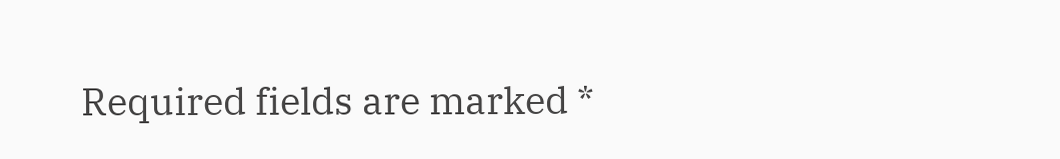Required fields are marked *